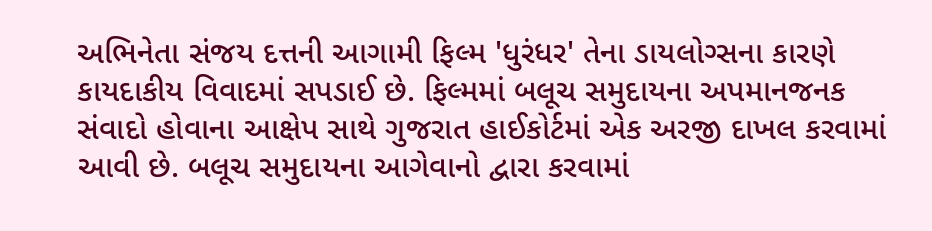અભિનેતા સંજય દત્તની આગામી ફિલ્મ 'ધુરંધર' તેના ડાયલોગ્સના કારણે કાયદાકીય વિવાદમાં સપડાઈ છે. ફિલ્મમાં બલૂચ સમુદાયના અપમાનજનક સંવાદો હોવાના આક્ષેપ સાથે ગુજરાત હાઈકોર્ટમાં એક અરજી દાખલ કરવામાં આવી છે. બલૂચ સમુદાયના આગેવાનો દ્વારા કરવામાં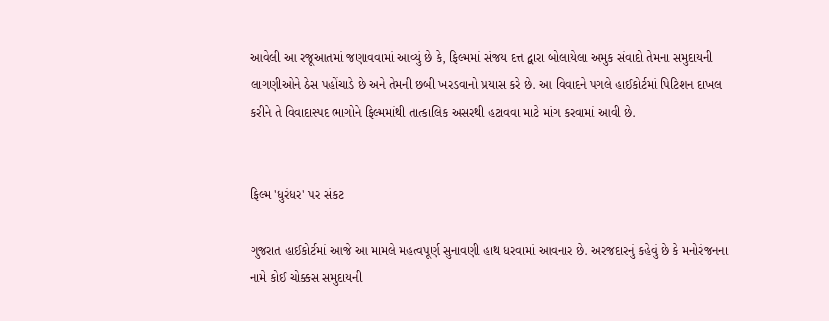આવેલી આ રજૂઆતમાં જણાવવામાં આવ્યું છે કે, ફિલ્મમાં સંજય દત્ત દ્વારા બોલાયેલા અમુક સંવાદો તેમના સમુદાયની લાગણીઓને ઠેસ પહોંચાડે છે અને તેમની છબી ખરડવાનો પ્રયાસ કરે છે. આ વિવાદને પગલે હાઈકોર્ટમાં પિટિશન દાખલ કરીને તે વિવાદાસ્પદ ભાગોને ફિલ્મમાંથી તાત્કાલિક અસરથી હટાવવા માટે માંગ કરવામાં આવી છે.


ફિલ્મ 'ધુરંધર' પર સંકટ

ગુજરાત હાઈકોર્ટમાં આજે આ મામલે મહત્વપૂર્ણ સુનાવણી હાથ ધરવામાં આવનાર છે. અરજદારનું કહેવું છે કે મનોરંજનના નામે કોઈ ચોક્કસ સમુદાયની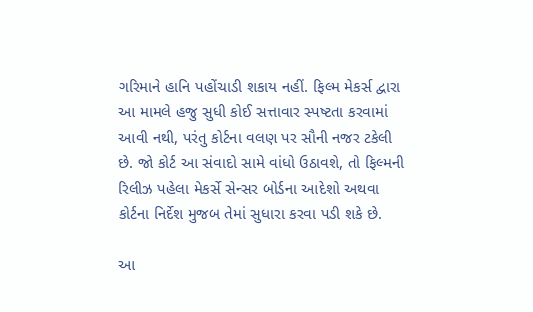ગરિમાને હાનિ પહોંચાડી શકાય નહીં. ફિલ્મ મેકર્સ દ્વારા આ મામલે હજુ સુધી કોઈ સત્તાવાર સ્પષ્ટતા કરવામાં આવી નથી, પરંતુ કોર્ટના વલણ પર સૌની નજર ટકેલી છે. જો કોર્ટ આ સંવાદો સામે વાંધો ઉઠાવશે, તો ફિલ્મની રિલીઝ પહેલા મેકર્સે સેન્સર બોર્ડના આદેશો અથવા કોર્ટના નિર્દેશ મુજબ તેમાં સુધારા કરવા પડી શકે છે.

આ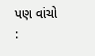પણ વાંચો :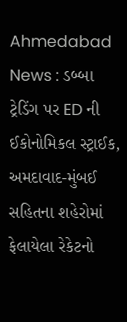Ahmedabad News : ડબ્બા ટ્રેડિંગ પર ED ની ઈકોનોમિકલ સ્ટ્રાઈક, અમદાવાદ-મુંબઈ સહિતના શહેરોમાં ફેલાયેલા રેકેટનો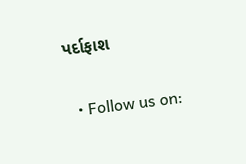પર્દાફાશ

  • Follow us on: